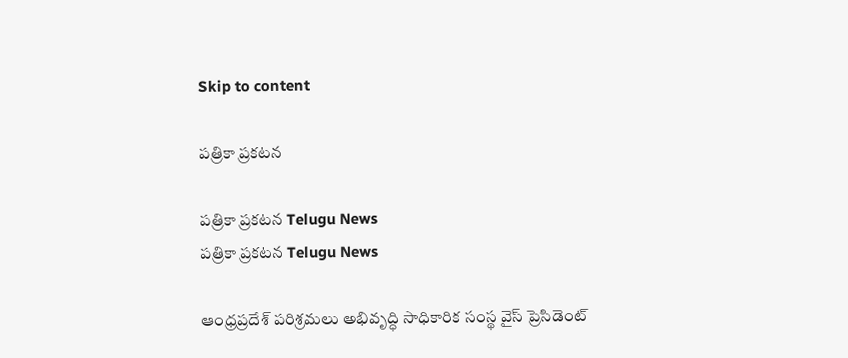Skip to content

పత్రికా ప్రకటన

పత్రికా ప్రకటన Telugu News
పత్రికా ప్రకటన Telugu News

ఆంధ్రప్రదేశ్ పరిశ్రమలు అభివృద్ధి సాధికారిక సంస్థ వైస్ ప్రెసిడెంట్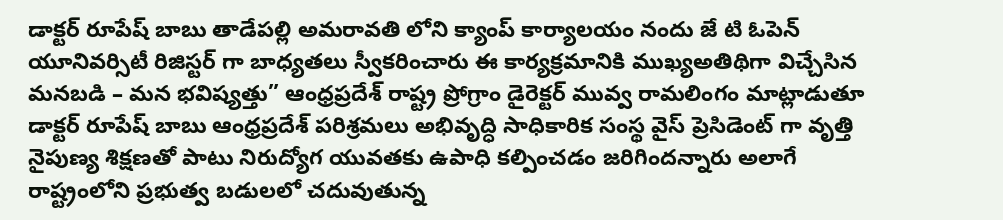డాక్టర్ రూపేష్ బాబు తాడేపల్లి అమరావతి లోని క్యాంప్ కార్యాలయం నందు జే టి ఓపెన్ యూనివర్సిటీ రిజిస్టర్ గా బాధ్యతలు స్వీకరించారు ఈ కార్యక్రమానికి ముఖ్యఅతిథిగా విచ్చేసిన మనబడి – మన భవిష్యత్తు” ఆంధ్రప్రదేశ్ రాష్ట్ర ప్రోగ్రాం డైరెక్టర్ మువ్వ రామలింగం మాట్లాడుతూ డాక్టర్ రూపేష్ బాబు ఆంధ్రప్రదేశ్ పరిశ్రమలు అభివృద్ధి సాధికారిక సంస్థ వైస్ ప్రెసిడెంట్ గా వృత్తి నైపుణ్య శిక్షణతో పాటు నిరుద్యోగ యువతకు ఉపాధి కల్పించడం జరిగిందన్నారు అలాగే రాష్ట్రంలోని ప్రభుత్వ బడులలో చదువుతున్న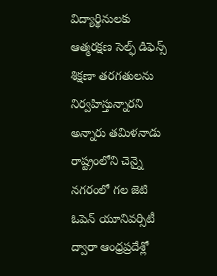విద్యార్థినులకు ఆత్మరక్షణ సెల్ఫ్ డిఫెన్స్ శిక్షణా తరగతులను నిర్వహిస్తున్నారని అన్నారు తమిళనాడు రాష్ట్రంలోని చెన్నై నగరంలో గల జెటి ఓపెన్ యూనివర్సిటీ ద్వారా ఆంధ్రప్రదేశ్లో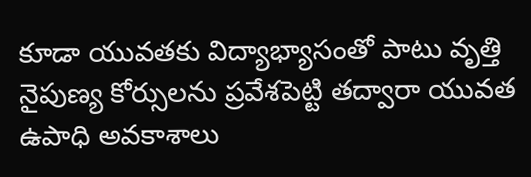కూడా యువతకు విద్యాభ్యాసంతో పాటు వృత్తి నైపుణ్య కోర్సులను ప్రవేశపెట్టి తద్వారా యువత ఉపాధి అవకాశాలు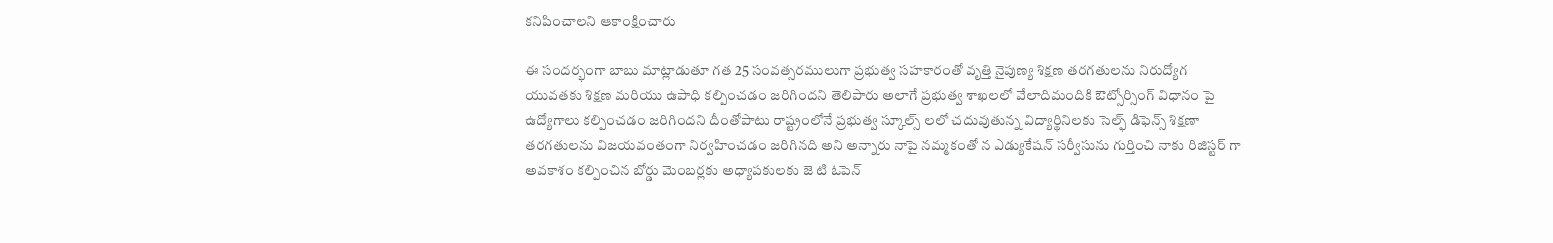కనిపించాలని ఆకాంక్షించారు

ఈ సందర్భంగా బాబు మాట్లాడుతూ గత 25 సంవత్సరములుగా ప్రభుత్వ సహకారంతో వృత్తి నైపుణ్య శిక్షణ తరగతులను నిరుద్యోగ యువతకు శిక్షణ మరియు ఉపాధి కల్పించడం జరిగిందని తెలిపారు అలాగే ప్రభుత్వ శాఖలలో వేలాదిమందికి ఔట్సోర్సింగ్ విధానం పై ఉద్యోగాలు కల్పించడం జరిగిందని దీంతోపాటు రాష్ట్రంలోనే ప్రభుత్వ స్కూల్స్ లలో చదువుతున్న విద్యార్థినిలకు సెల్ఫ్ డిఫెన్స్ శిక్షణా తరగతులను విజయవంతంగా నిర్వహించడం జరిగినది అని అన్నారు నాపై నమ్మకంతో న ఎడ్యుకేషన్ సర్వీసును గుర్తించి నాకు రిజిస్టర్ గా అవకాశం కల్పించిన బోర్డు మెంబర్లకు అధ్యాపకులకు జె టి ఓపెన్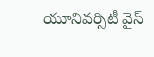యూనివర్సిటీ వైస్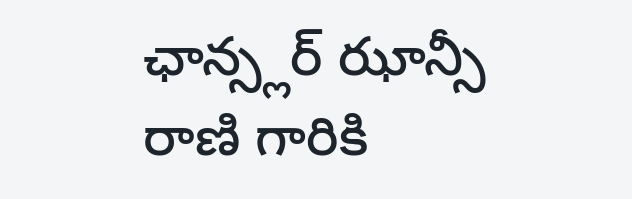ఛాన్స్లర్ ఝాన్సీ రాణి గారికి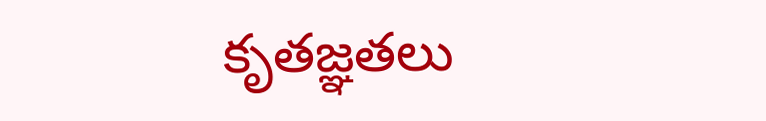కృతజ్ఞతలు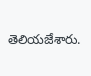తెలియజేశారు.